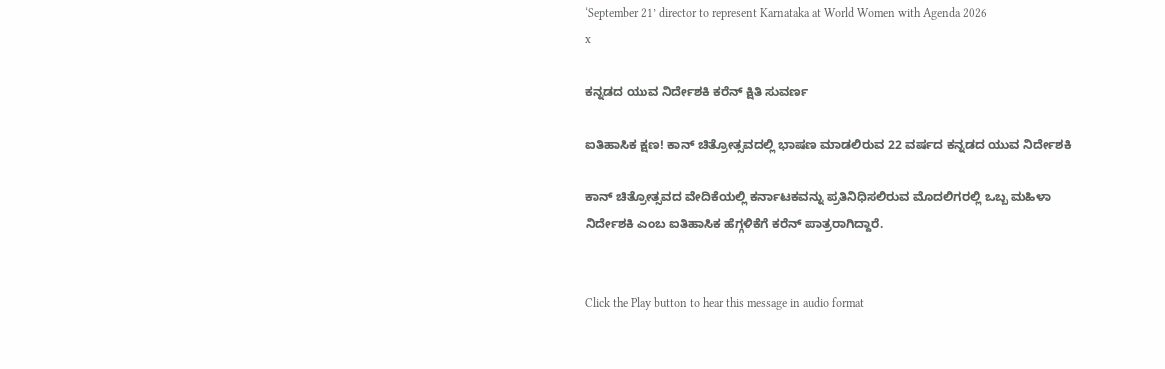‘September 21’ director to represent Karnataka at World Women with Agenda 2026
x

ಕನ್ನಡದ ಯುವ ನಿರ್ದೇಶಕಿ ಕರೆನ್ ಕ್ಷಿತಿ ಸುವರ್ಣ

ಐತಿಹಾಸಿಕ ಕ್ಷಣ! ಕಾನ್ ಚಿತ್ರೋತ್ಸವದಲ್ಲಿ ಭಾಷಣ ಮಾಡಲಿರುವ 22 ವರ್ಷದ ಕನ್ನಡದ ಯುವ ನಿರ್ದೇಶಕಿ

ಕಾನ್ ಚಿತ್ರೋತ್ಸವದ ವೇದಿಕೆಯಲ್ಲಿ ಕರ್ನಾಟಕವನ್ನು ಪ್ರತಿನಿಧಿಸಲಿರುವ ಮೊದಲಿಗರಲ್ಲಿ ಒಬ್ಬ ಮಹಿಳಾ ನಿರ್ದೇಶಕಿ ಎಂಬ ಐತಿಹಾಸಿಕ ಹೆಗ್ಗಳಿಕೆಗೆ ಕರೆನ್ ಪಾತ್ರರಾಗಿದ್ದಾರೆ.


Click the Play button to hear this message in audio format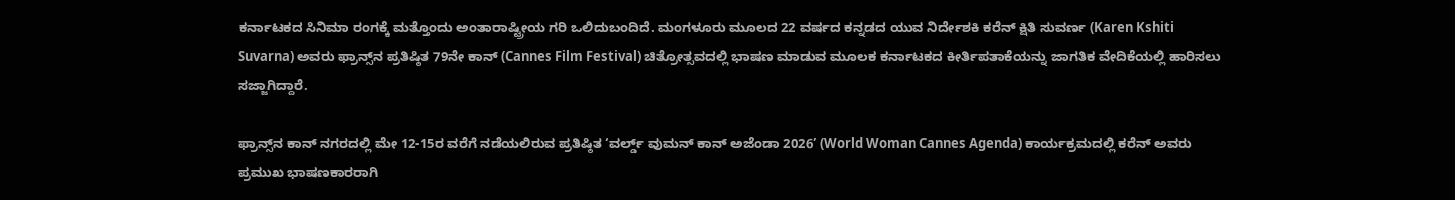ಕರ್ನಾಟಕದ ಸಿನಿಮಾ ರಂಗಕ್ಕೆ ಮತ್ತೊಂದು ಅಂತಾರಾಷ್ಟ್ರೀಯ ಗರಿ ಒಲಿದುಬಂದಿದೆ. ಮಂಗಳೂರು ಮೂಲದ 22 ವರ್ಷದ ಕನ್ನಡದ ಯುವ ನಿರ್ದೇಶಕಿ ಕರೆನ್ ಕ್ಷಿತಿ ಸುವರ್ಣ (Karen Kshiti Suvarna) ಅವರು ಫ್ರಾನ್ಸ್‌ನ ಪ್ರತಿಷ್ಠಿತ 79ನೇ ಕಾನ್ (Cannes Film Festival) ಚಿತ್ರೋತ್ಸವದಲ್ಲಿ ಭಾಷಣ ಮಾಡುವ ಮೂಲಕ ಕರ್ನಾಟಕದ ಕೀರ್ತಿಪತಾಕೆಯನ್ನು ಜಾಗತಿಕ ವೇದಿಕೆಯಲ್ಲಿ ಹಾರಿಸಲು ಸಜ್ಜಾಗಿದ್ದಾರೆ.

ಫ್ರಾನ್ಸ್‌ನ ಕಾನ್ ನಗರದಲ್ಲಿ ಮೇ 12-15ರ ವರೆಗೆ ನಡೆಯಲಿರುವ ಪ್ರತಿಷ್ಠಿತ ‘ವರ್ಲ್ಡ್ ವುಮನ್ ಕಾನ್ ಅಜೆಂಡಾ 2026’ (World Woman Cannes Agenda) ಕಾರ್ಯಕ್ರಮದಲ್ಲಿ ಕರೆನ್ ಅವರು ಪ್ರಮುಖ ಭಾಷಣಕಾರರಾಗಿ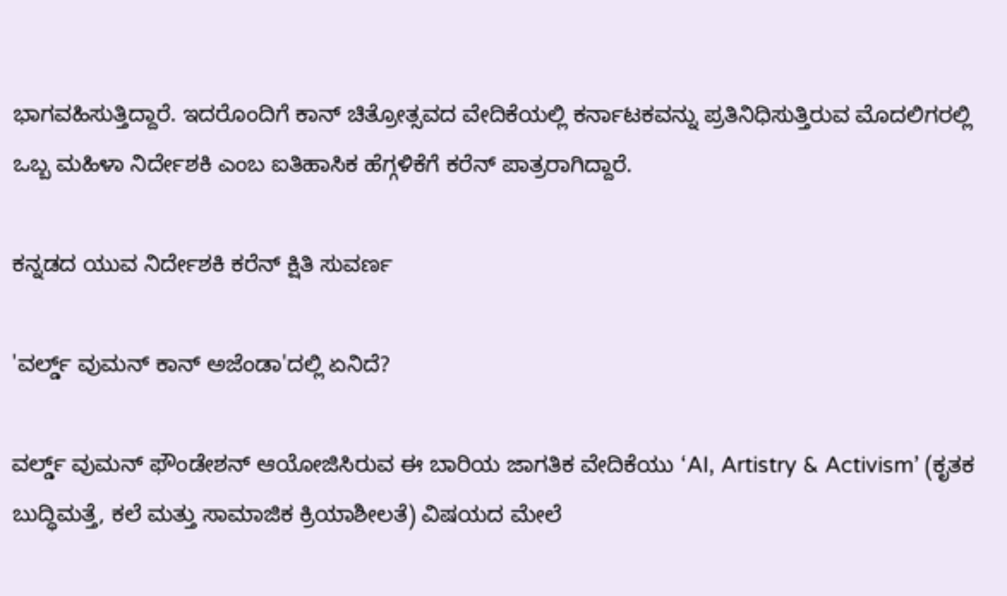ಭಾಗವಹಿಸುತ್ತಿದ್ದಾರೆ. ಇದರೊಂದಿಗೆ ಕಾನ್ ಚಿತ್ರೋತ್ಸವದ ವೇದಿಕೆಯಲ್ಲಿ ಕರ್ನಾಟಕವನ್ನು ಪ್ರತಿನಿಧಿಸುತ್ತಿರುವ ಮೊದಲಿಗರಲ್ಲಿ ಒಬ್ಬ ಮಹಿಳಾ ನಿರ್ದೇಶಕಿ ಎಂಬ ಐತಿಹಾಸಿಕ ಹೆಗ್ಗಳಿಕೆಗೆ ಕರೆನ್ ಪಾತ್ರರಾಗಿದ್ದಾರೆ.

ಕನ್ನಡದ ಯುವ ನಿರ್ದೇಶಕಿ ಕರೆನ್ ಕ್ಷಿತಿ ಸುವರ್ಣ

'ವರ್ಲ್ಡ್ ವುಮನ್ ಕಾನ್ ಅಜೆಂಡಾ'ದಲ್ಲಿ ಏನಿದೆ?

ವರ್ಲ್ಡ್ ವುಮನ್ ಫೌಂಡೇಶನ್ ಆಯೋಜಿಸಿರುವ ಈ ಬಾರಿಯ ಜಾಗತಿಕ ವೇದಿಕೆಯು ‘AI, Artistry & Activism’ (ಕೃತಕ ಬುದ್ಧಿಮತ್ತೆ, ಕಲೆ ಮತ್ತು ಸಾಮಾಜಿಕ ಕ್ರಿಯಾಶೀಲತೆ) ವಿಷಯದ ಮೇಲೆ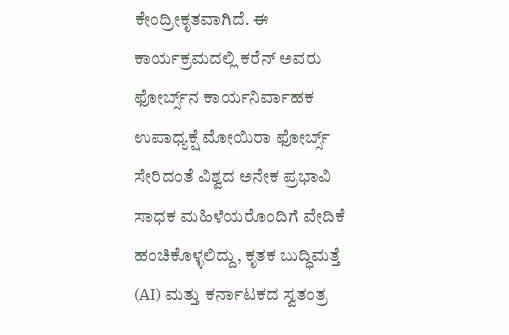ಕೇಂದ್ರೀಕೃತವಾಗಿದೆ. ಈ ಕಾರ್ಯಕ್ರಮದಲ್ಲಿ ಕರೆನ್ ಅವರು ಫೋರ್ಬ್ಸ್‌ನ ಕಾರ್ಯನಿರ್ವಾಹಕ ಉಪಾಧ್ಯಕ್ಷೆ ಮೋಯಿರಾ ಫೋರ್ಬ್ಸ್ ಸೇರಿದಂತೆ ವಿಶ್ವದ ಅನೇಕ ಪ್ರಭಾವಿ ಸಾಧಕ ಮಹಿಳೆಯರೊಂದಿಗೆ ವೇದಿಕೆ ಹಂಚಿಕೊಳ್ಳಲಿದ್ದು, ಕೃತಕ ಬುದ್ಧಿಮತ್ತೆ (AI) ಮತ್ತು ಕರ್ನಾಟಕದ ಸ್ವತಂತ್ರ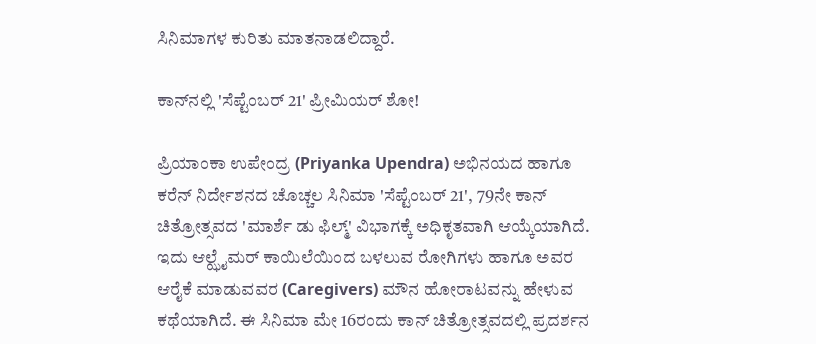ಸಿನಿಮಾಗಳ ಕುರಿತು ಮಾತನಾಡಲಿದ್ದಾರೆ.

ಕಾನ್‌ನಲ್ಲಿ 'ಸೆಪ್ಟೆಂಬರ್ 21' ಪ್ರೀಮಿಯರ್ ಶೋ!

ಪ್ರಿಯಾಂಕಾ ಉಪೇಂದ್ರ (Priyanka Upendra) ಅಭಿನಯದ ಹಾಗೂ ಕರೆನ್ ನಿರ್ದೇಶನದ ಚೊಚ್ಚಲ ಸಿನಿಮಾ 'ಸೆಪ್ಟೆಂಬರ್ 21', 79ನೇ ಕಾನ್ ಚಿತ್ರೋತ್ಸವದ 'ಮಾರ್ಶೆ ಡು ಫಿಲ್ಮ್' ವಿಭಾಗಕ್ಕೆ ಅಧಿಕೃತವಾಗಿ ಆಯ್ಕೆಯಾಗಿದೆ. ಇದು ಆಲ್ಝೈಮರ್ ಕಾಯಿಲೆಯಿಂದ ಬಳಲುವ ರೋಗಿಗಳು ಹಾಗೂ ಅವರ ಆರೈಕೆ ಮಾಡುವವರ (Caregivers) ಮೌನ ಹೋರಾಟವನ್ನು ಹೇಳುವ ಕಥೆಯಾಗಿದೆ. ಈ ಸಿನಿಮಾ ಮೇ 16ರಂದು ಕಾನ್ ಚಿತ್ರೋತ್ಸವದಲ್ಲಿ ಪ್ರದರ್ಶನ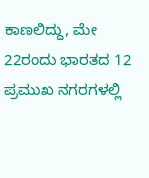ಕಾಣಲಿದ್ದು, ಮೇ 22ರಂದು ಭಾರತದ 12 ಪ್ರಮುಖ ನಗರಗಳಲ್ಲಿ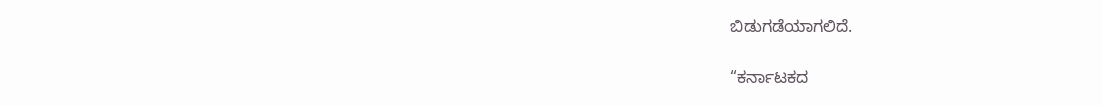ಬಿಡುಗಡೆಯಾಗಲಿದೆ.

“ಕರ್ನಾಟಕದ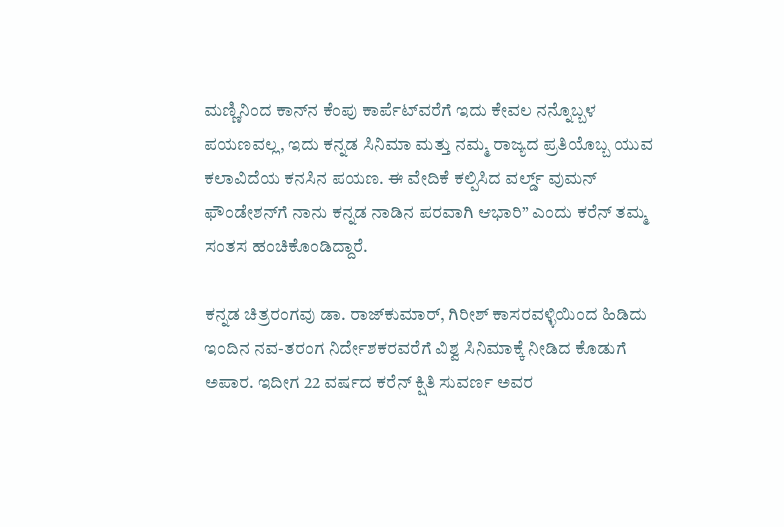ಮಣ್ಣಿನಿಂದ ಕಾನ್‌ನ ಕೆಂಪು ಕಾರ್ಪೆಟ್‌ವರೆಗೆ ಇದು ಕೇವಲ ನನ್ನೊಬ್ಬಳ ಪಯಣವಲ್ಲ, ಇದು ಕನ್ನಡ ಸಿನಿಮಾ ಮತ್ತು ನಮ್ಮ ರಾಜ್ಯದ ಪ್ರತಿಯೊಬ್ಬ ಯುವ ಕಲಾವಿದೆಯ ಕನಸಿನ ಪಯಣ. ಈ ವೇದಿಕೆ ಕಲ್ಪಿಸಿದ ವರ್ಲ್ಡ್ ವುಮನ್ ಫೌಂಡೇಶನ್‌ಗೆ ನಾನು ಕನ್ನಡ ನಾಡಿನ ಪರವಾಗಿ ಆಭಾರಿ” ಎಂದು ಕರೆನ್ ತಮ್ಮ ಸಂತಸ ಹಂಚಿಕೊಂಡಿದ್ದಾರೆ.

ಕನ್ನಡ ಚಿತ್ರರಂಗವು ಡಾ. ರಾಜ್‌ಕುಮಾರ್, ಗಿರೀಶ್ ಕಾಸರವಳ್ಳಿಯಿಂದ ಹಿಡಿದು ಇಂದಿನ ನವ-ತರಂಗ ನಿರ್ದೇಶಕರವರೆಗೆ ವಿಶ್ವ ಸಿನಿಮಾಕ್ಕೆ ನೀಡಿದ ಕೊಡುಗೆ ಅಪಾರ. ಇದೀಗ 22 ವರ್ಷದ ಕರೆನ್ ಕ್ಷಿತಿ ಸುವರ್ಣ ಅವರ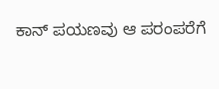ಕಾನ್ ಪಯಣವು ಆ ಪರಂಪರೆಗೆ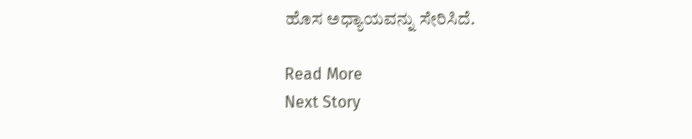ಹೊಸ ಅಧ್ಯಾಯವನ್ನು ಸೇರಿಸಿದೆ.

Read More
Next Story